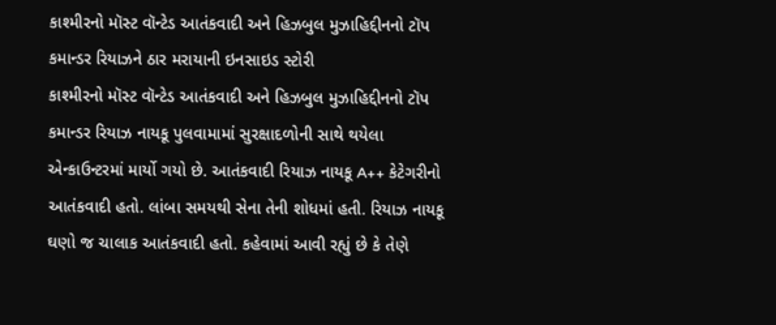કાશ્મીરનો મૉસ્ટ વૉન્ટેડ આતંકવાદી અને હિઝબુલ મુઝાહિદ્દીનનો ટૉપ કમાન્ડર રિયાઝને ઠાર મરાયાની ઇનસાઇડ સ્ટોરી
કાશ્મીરનો મૉસ્ટ વૉન્ટેડ આતંકવાદી અને હિઝબુલ મુઝાહિદ્દીનનો ટૉપ કમાન્ડર રિયાઝ નાયકૂ પુલવામામાં સુરક્ષાદળોની સાથે થયેલા એન્કાઉન્ટરમાં માર્યો ગયો છે. આતંકવાદી રિયાઝ નાયકૂ A++ કેટેગરીનો આતંકવાદી હતો. લાંબા સમયથી સેના તેની શોધમાં હતી. રિયાઝ નાયકૂ ઘણો જ ચાલાક આતંકવાદી હતો. કહેવામાં આવી રહ્યું છે કે તેણે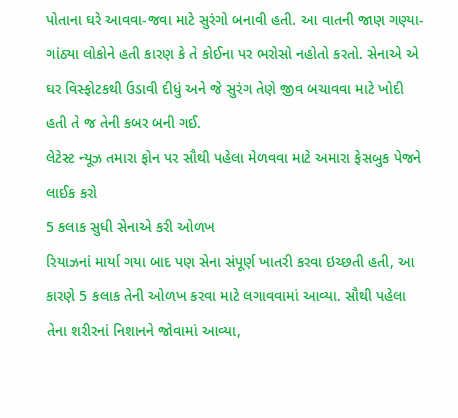પોતાના ઘરે આવવા-જવા માટે સુરંગો બનાવી હતી. આ વાતની જાણ ગણ્યા-ગાંઠ્યા લોકોને હતી કારણ કે તે કોઈના પર ભરોસો નહોતો કરતો. સેનાએ એ ઘર વિસ્ફોટકથી ઉડાવી દીધું અને જે સુરંગ તેણે જીવ બચાવવા માટે ખોદી હતી તે જ તેની કબર બની ગઈ.
લેટેસ્ટ ન્યૂઝ તમારા ફોન પર સૌથી પહેલા મેળવવા માટે અમારા ફેસબુક પેજને લાઈક કરો
5 કલાક સુધી સેનાએ કરી ઓળખ
રિયાઝનાં માર્યા ગયા બાદ પણ સેના સંપૂર્ણ ખાતરી કરવા ઇચ્છતી હતી, આ કારણે 5 કલાક તેની ઓળખ કરવા માટે લગાવવામાં આવ્યા. સૌથી પહેલા તેના શરીરનાં નિશાનને જોવામાં આવ્યા,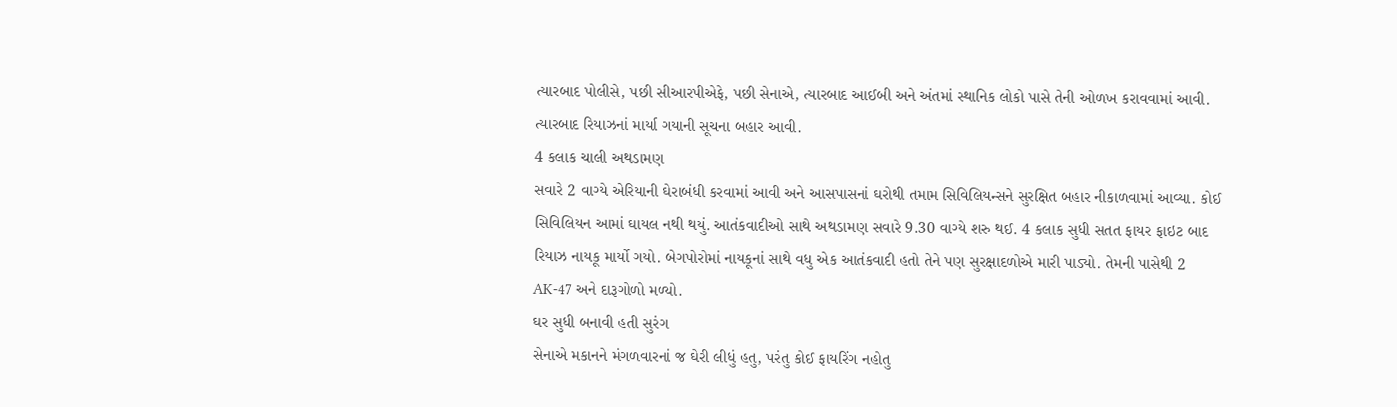ત્યારબાદ પોલીસે, પછી સીઆરપીએફે, પછી સેનાએ, ત્યારબાદ આઈબી અને અંતમાં સ્થાનિક લોકો પાસે તેની ઓળખ કરાવવામાં આવી. ત્યારબાદ રિયાઝનાં માર્યા ગયાની સૂચના બહાર આવી.
4 કલાક ચાલી અથડામણ
સવારે 2 વાગ્યે એરિયાની ઘેરાબંધી કરવામાં આવી અને આસપાસનાં ઘરોથી તમામ સિવિલિયન્સને સુરક્ષિત બહાર નીકાળવામાં આવ્યા. કોઈ સિવિલિયન આમાં ઘાયલ નથી થયું. આતંકવાદીઓ સાથે અથડામણ સવારે 9.30 વાગ્યે શરુ થઈ. 4 કલાક સુધી સતત ફાયર ફાઇટ બાદ રિયાઝ નાયકૂ માર્યો ગયો. બેગપોરોમાં નાયકૂનાં સાથે વધુ એક આતંકવાદી હતો તેને પણ સુરક્ષાદળોએ મારી પાડ્યો. તેમની પાસેથી 2 AK-47 અને દારૂગોળો મળ્યો.
ઘર સુધી બનાવી હતી સુરંગ
સેનાએ મકાનને મંગળવારનાં જ ઘેરી લીધું હતુ, પરંતુ કોઈ ફાયરિંગ નહોતુ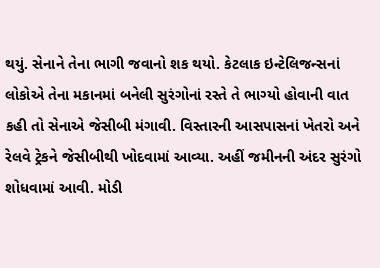થયું. સેનાને તેના ભાગી જવાનો શક થયો. કેટલાક ઇન્ટેલિજન્સનાં લોકોએ તેના મકાનમાં બનેલી સુરંગોનાં રસ્તે તે ભાગ્યો હોવાની વાત કહી તો સેનાએ જેસીબી મંગાવી. વિસ્તારની આસપાસનાં ખેતરો અને રેલવે ટ્રેકને જેસીબીથી ખોદવામાં આવ્યા. અહીં જમીનની અંદર સુરંગો શોધવામાં આવી. મોડી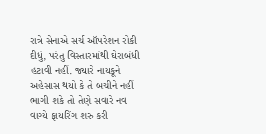રાત્રે સેનાએ સર્ચ ઑપરેશન રોકી દીધું, પરંતુ વિસ્તારમાંથી ઘેરાબંધી હટાવી નહીં. જ્યારે નાયકૂને અહેસાસ થયો કે તે બચીને નહીં ભાગી શકે તો તેણે સવારે નવ વાગ્યે ફાયરિંગ શરુ કરી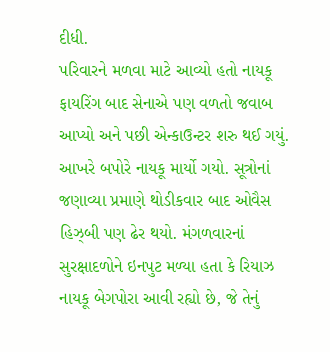દીધી.
પરિવારને મળવા માટે આવ્યો હતો નાયકૂ
ફાયરિંગ બાદ સેનાએ પણ વળતો જવાબ આપ્યો અને પછી એન્કાઉન્ટર શરુ થઈ ગયું. આખરે બપોરે નાયકૂ માર્યો ગયો. સૂત્રોનાં જણાવ્યા પ્રમાણે થોડીકવાર બાદ ઓવૈસ હિઝ્બી પણ ઢેર થયો. મંગળવારનાં સુરક્ષાદળોને ઇનપુટ મળ્યા હતા કે રિયાઝ નાયકૂ બેગપોરા આવી રહ્યો છે, જે તેનું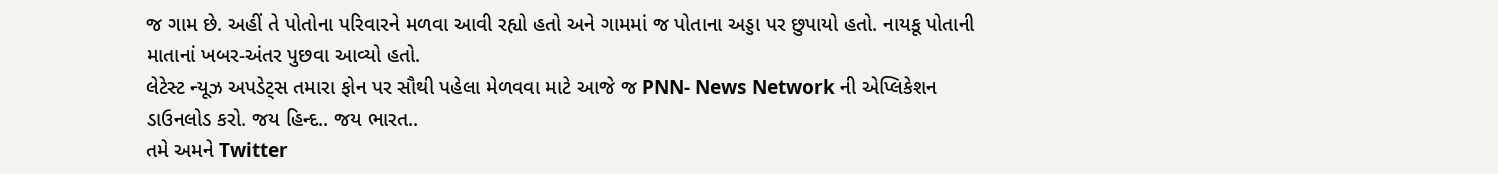જ ગામ છે. અહીં તે પોતોના પરિવારને મળવા આવી રહ્યો હતો અને ગામમાં જ પોતાના અડ્ડા પર છુપાયો હતો. નાયકૂ પોતાની માતાનાં ખબર-અંતર પુછવા આવ્યો હતો.
લેટેસ્ટ ન્યૂઝ અપડેટ્સ તમારા ફોન પર સૌથી પહેલા મેળવવા માટે આજે જ PNN- News Network ની એપ્લિકેશન ડાઉનલોડ કરો. જય હિન્દ.. જય ભારત..
તમે અમને Twitter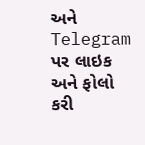અને Telegram પર લાઇક અને ફોલો કરી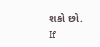શકો છો.
If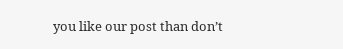you like our post than don’t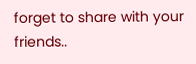forget to share with your friends..